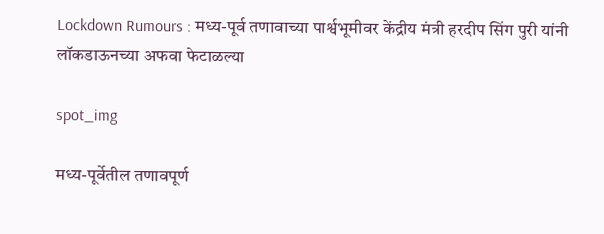Lockdown Rumours : मध्य-पूर्व तणावाच्या पार्श्वभूमीवर केंद्रीय मंत्री हरदीप सिंग पुरी यांनी लॉकडाऊनच्या अफवा फेटाळल्या

spot_img

मध्य-पूर्वेतील तणावपूर्ण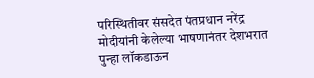परिस्थितीवर संसदेत पंतप्रधान नरेंद्र मोदीयांनी केलेल्या भाषणानंतर देशभरात पुन्हा लॉकडाऊन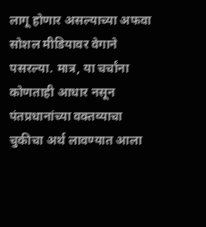लागू होणार असल्याच्या अफवा सोशल मीडियावर वेगाने पसरल्या. मात्र, या चर्चांना कोणताही आधार नसून पंतप्रधानांच्या वक्तव्याचा चुकीचा अर्थ लावण्यात आला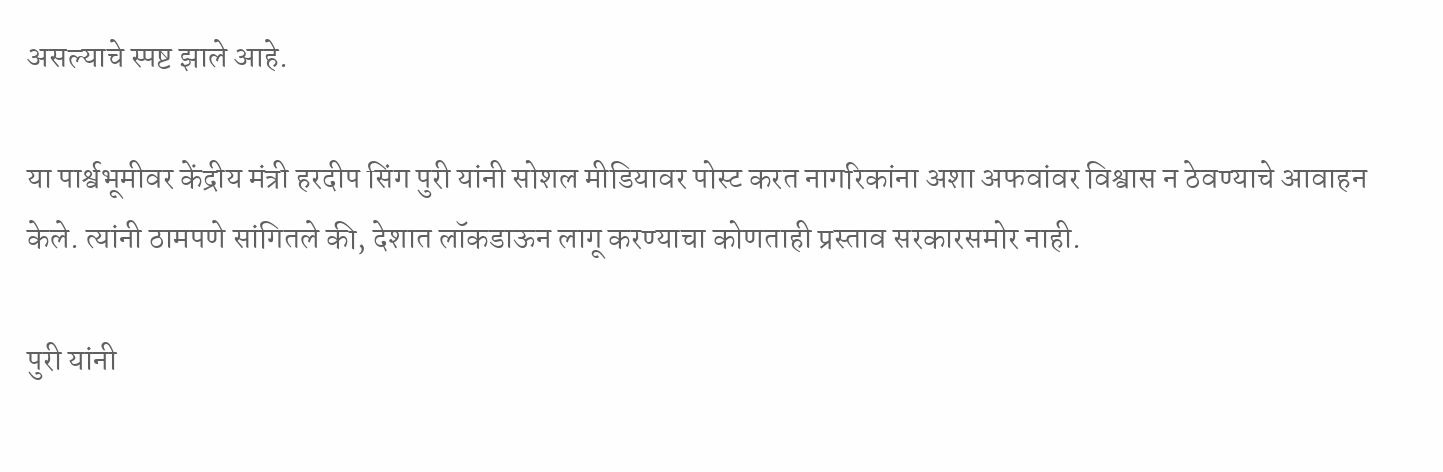असल्याचे स्पष्ट झाले आहे.

या पार्श्वभूमीवर केंद्रीय मंत्री हरदीप सिंग पुरी यांनी सोशल मीडियावर पोस्ट करत नागरिकांना अशा अफवांवर विश्वास न ठेवण्याचे आवाहन केले. त्यांनी ठामपणे सांगितले की, देशात लॉकडाऊन लागू करण्याचा कोणताही प्रस्ताव सरकारसमोर नाही.

पुरी यांनी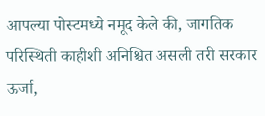आपल्या पोस्टमध्ये नमूद केले की, जागतिक परिस्थिती काहीशी अनिश्चित असली तरी सरकार ऊर्जा,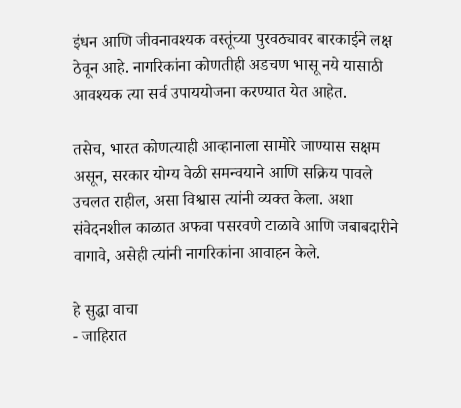इंधन आणि जीवनावश्यक वस्तूंच्या पुरवठ्यावर बारकाईने लक्ष ठेवून आहे. नागरिकांना कोणतीही अडचण भासू नये यासाठी आवश्यक त्या सर्व उपाययोजना करण्यात येत आहेत.

तसेच, भारत कोणत्याही आव्हानाला सामोरे जाण्यास सक्षम असून, सरकार योग्य वेळी समन्वयाने आणि सक्रिय पावले उचलत राहील, असा विश्वास त्यांनी व्यक्त केला. अशा संवेदनशील काळात अफवा पसरवणे टाळावे आणि जबाबदारीने वागावे, असेही त्यांनी नागरिकांना आवाहन केले.

हे सुद्धा वाचा
- जाहिरात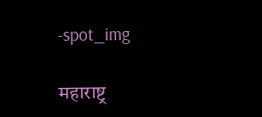-spot_img

महाराष्ट्र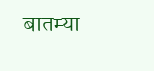बातम्या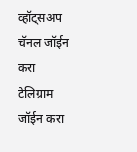व्हॉट्सअप चॅनल जॉईन करा
टेलिग्राम जॉईन करा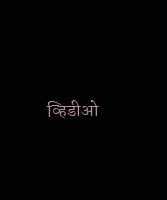व्हिडीओ